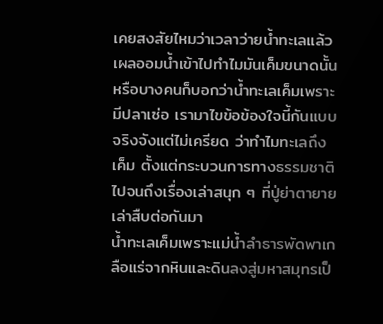เคยสงสัยไหมว่าเวลาว่ายน้ำทะเลแล้วเผลออมน้ำเข้าไปทำไมมันเค็มขนาดนั้น หรือบางคนก็บอกว่าน้ำทะเลเค็มเพราะมีปลาเซ่อ เรามาไขข้อข้องใจนี้กันแบบจริงจังแต่ไม่เครียด ว่าทำไมทะเลถึงเค็ม ตั้งแต่กระบวนการทางธรรมชาติไปจนถึงเรื่องเล่าสนุก ๆ ที่ปู่ย่าตายายเล่าสืบต่อกันมา
น้ำทะเลเค็มเพราะแม่น้ำลำธารพัดพาเกลือแร่จากหินและดินลงสู่มหาสมุทรเป็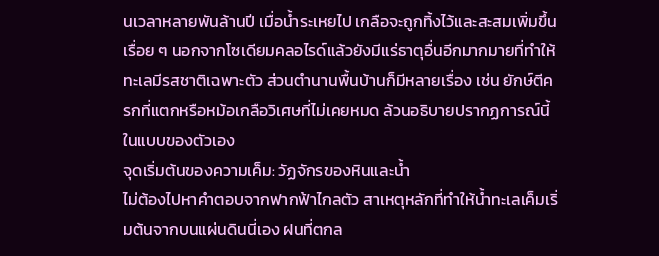นเวลาหลายพันล้านปี เมื่อน้ำระเหยไป เกลือจะถูกทิ้งไว้และสะสมเพิ่มขึ้นเรื่อย ๆ นอกจากโซเดียมคลอไรด์แล้วยังมีแร่ธาตุอื่นอีกมากมายที่ทำให้ทะเลมีรสชาติเฉพาะตัว ส่วนตำนานพื้นบ้านก็มีหลายเรื่อง เช่น ยักษ์ตีครกที่แตกหรือหม้อเกลือวิเศษที่ไม่เคยหมด ล้วนอธิบายปรากฏการณ์นี้ในแบบของตัวเอง
จุดเริ่มต้นของความเค็ม: วัฏจักรของหินและน้ำ
ไม่ต้องไปหาคำตอบจากฟากฟ้าไกลตัว สาเหตุหลักที่ทำให้น้ำทะเลเค็มเริ่มต้นจากบนแผ่นดินนี่เอง ฝนที่ตกล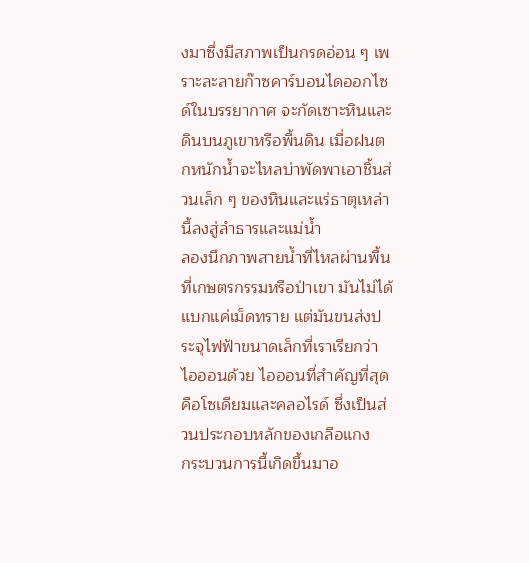งมาซึ่งมีสภาพเป็นกรดอ่อน ๆ เพราะละลายก๊าซคาร์บอนไดออกไซด์ในบรรยากาศ จะกัดเซาะหินและดินบนภูเขาหรือพื้นดิน เมื่อฝนตกหนักน้ำจะไหลบ่าพัดพาเอาชิ้นส่วนเล็ก ๆ ของหินและแร่ธาตุเหล่านี้ลงสู่ลำธารและแม่น้ำ
ลองนึกภาพสายน้ำที่ไหลผ่านพื้นที่เกษตรกรรมหรือป่าเขา มันไม่ได้แบกแค่เม็ดทราย แต่มันขนส่งประจุไฟฟ้าขนาดเล็กที่เราเรียกว่าไอออนด้วย ไอออนที่สำคัญที่สุดคือโซเดียมและคลอไรด์ ซึ่งเป็นส่วนประกอบหลักของเกลือแกง
กระบวนการนี้เกิดขึ้นมาอ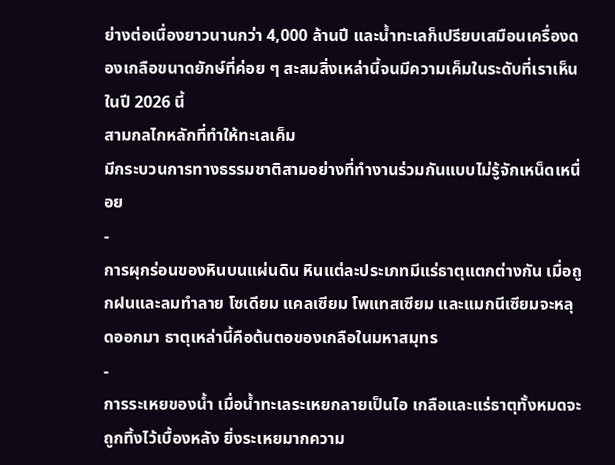ย่างต่อเนื่องยาวนานกว่า 4,000 ล้านปี และน้ำทะเลก็เปรียบเสมือนเครื่องดองเกลือขนาดยักษ์ที่ค่อย ๆ สะสมสิ่งเหล่านี้จนมีความเค็มในระดับที่เราเห็นในปี 2026 นี้
สามกลไกหลักที่ทำให้ทะเลเค็ม
มีกระบวนการทางธรรมชาติสามอย่างที่ทำงานร่วมกันแบบไม่รู้จักเหน็ดเหนื่อย
-
การผุกร่อนของหินบนแผ่นดิน หินแต่ละประเภทมีแร่ธาตุแตกต่างกัน เมื่อถูกฝนและลมทำลาย โซเดียม แคลเซียม โพแทสเซียม และแมกนีเซียมจะหลุดออกมา ธาตุเหล่านี้คือต้นตอของเกลือในมหาสมุทร
-
การระเหยของน้ำ เมื่อน้ำทะเลระเหยกลายเป็นไอ เกลือและแร่ธาตุทั้งหมดจะถูกทิ้งไว้เบื้องหลัง ยิ่งระเหยมากความ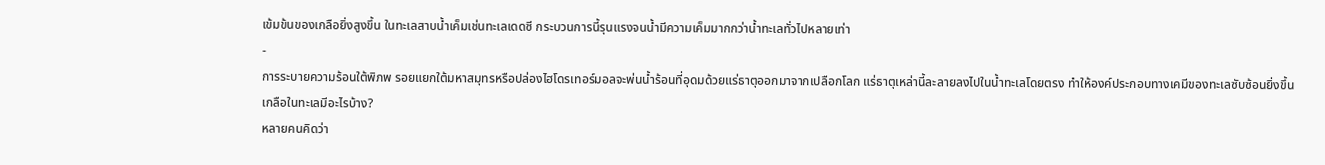เข้มข้นของเกลือยิ่งสูงขึ้น ในทะเลสาบน้ำเค็มเช่นทะเลเดดซี กระบวนการนี้รุนแรงจนน้ำมีความเค็มมากกว่าน้ำทะเลทั่วไปหลายเท่า
-
การระบายความร้อนใต้พิภพ รอยแยกใต้มหาสมุทรหรือปล่องไฮโดรเทอร์มอลจะพ่นน้ำร้อนที่อุดมด้วยแร่ธาตุออกมาจากเปลือกโลก แร่ธาตุเหล่านี้ละลายลงไปในน้ำทะเลโดยตรง ทำให้องค์ประกอบทางเคมีของทะเลซับซ้อนยิ่งขึ้น
เกลือในทะเลมีอะไรบ้าง?
หลายคนคิดว่า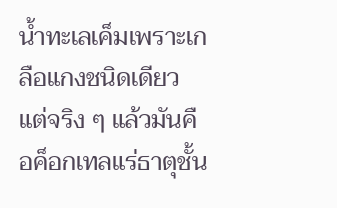น้ำทะเลเค็มเพราะเกลือแกงชนิดเดียว แต่จริง ๆ แล้วมันคือค็อกเทลแร่ธาตุชั้น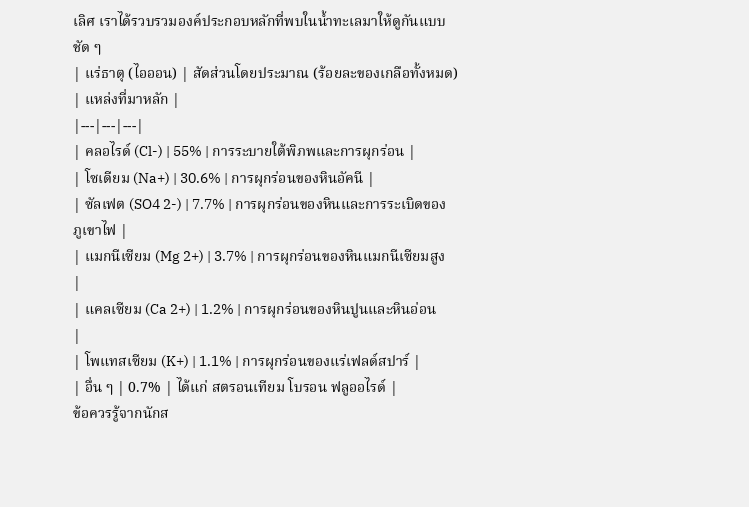เลิศ เราได้รวบรวมองค์ประกอบหลักที่พบในน้ำทะเลมาให้ดูกันแบบชัด ๆ
| แร่ธาตุ (ไอออน) | สัดส่วนโดยประมาณ (ร้อยละของเกลือทั้งหมด) | แหล่งที่มาหลัก |
|---|---|---|
| คลอไรด์ (Cl-) | 55% | การระบายใต้พิภพและการผุกร่อน |
| โซเดียม (Na+) | 30.6% | การผุกร่อนของหินอัคนี |
| ซัลเฟต (SO4 2-) | 7.7% | การผุกร่อนของหินและการระเบิดของภูเขาไฟ |
| แมกนีเซียม (Mg 2+) | 3.7% | การผุกร่อนของหินแมกนีเซียมสูง |
| แคลเซียม (Ca 2+) | 1.2% | การผุกร่อนของหินปูนและหินอ่อน |
| โพแทสเซียม (K+) | 1.1% | การผุกร่อนของแร่เฟลด์สปาร์ |
| อื่น ๆ | 0.7% | ได้แก่ สตรอนเทียม โบรอน ฟลูออไรด์ |
ข้อควรรู้จากนักส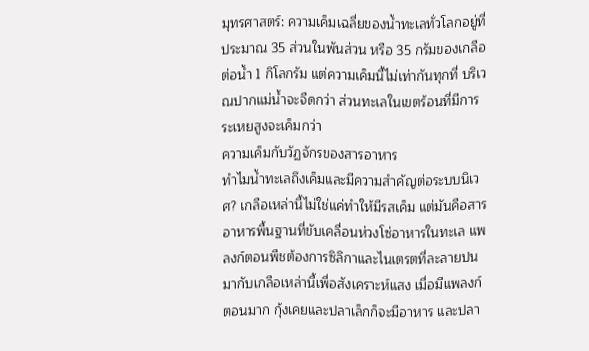มุทรศาสตร์: ความเค็มเฉลี่ยของน้ำทะเลทั่วโลกอยู่ที่ประมาณ 35 ส่วนในพันส่วน หรือ 35 กรัมของเกลือต่อน้ำ 1 กิโลกรัม แต่ความเค็มนี้ไม่เท่ากันทุกที่ บริเวณปากแม่น้ำจะจืดกว่า ส่วนทะเลในเขตร้อนที่มีการระเหยสูงจะเค็มกว่า
ความเค็มกับวัฏจักรของสารอาหาร
ทำไมน้ำทะเลถึงเค็มและมีความสำคัญต่อระบบนิเวศ? เกลือเหล่านี้ไม่ใช่แค่ทำให้มีรสเค็ม แต่มันคือสารอาหารพื้นฐานที่ขับเคลื่อนห่วงโซ่อาหารในทะเล แพลงก์ตอนพืชต้องการซิลิกาและไนเตรตที่ละลายปนมากับเกลือเหล่านี้เพื่อสังเคราะห์แสง เมื่อมีแพลงก์ตอนมาก กุ้งเคยและปลาเล็กก็จะมีอาหาร และปลา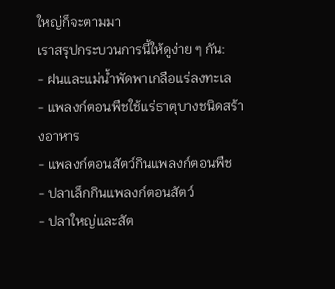ใหญ่ก็จะตามมา
เราสรุปกระบวนการนี้ให้ดูง่าย ๆ กัน:
- ฝนและแม่น้ำพัดพาเกลือแร่ลงทะเล
- แพลงก์ตอนพืชใช้แร่ธาตุบางชนิดสร้างอาหาร
- แพลงก์ตอนสัตว์กินแพลงก์ตอนพืช
- ปลาเล็กกินแพลงก์ตอนสัตว์
- ปลาใหญ่และสัต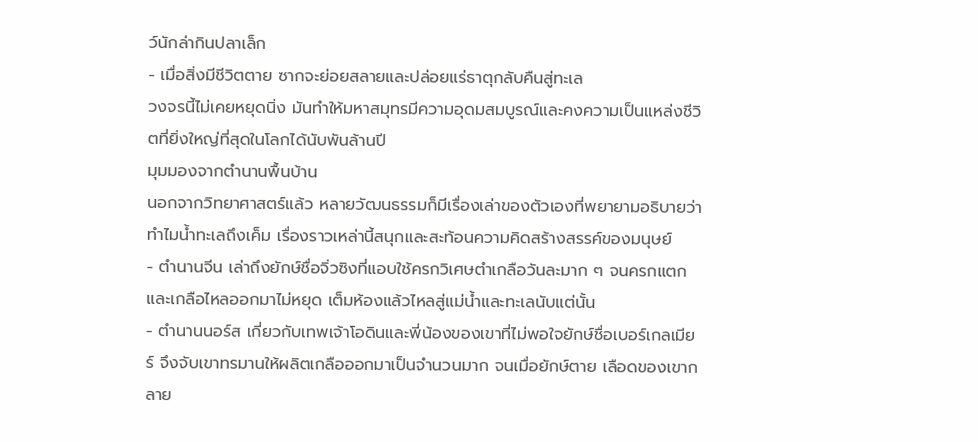ว์นักล่ากินปลาเล็ก
- เมื่อสิ่งมีชีวิตตาย ซากจะย่อยสลายและปล่อยแร่ธาตุกลับคืนสู่ทะเล
วงจรนี้ไม่เคยหยุดนิ่ง มันทำให้มหาสมุทรมีความอุดมสมบูรณ์และคงความเป็นแหล่งชีวิตที่ยิ่งใหญ่ที่สุดในโลกได้นับพันล้านปี
มุมมองจากตำนานพื้นบ้าน
นอกจากวิทยาศาสตร์แล้ว หลายวัฒนธรรมก็มีเรื่องเล่าของตัวเองที่พยายามอธิบายว่าทำไมน้ำทะเลถึงเค็ม เรื่องราวเหล่านี้สนุกและสะท้อนความคิดสร้างสรรค์ของมนุษย์
- ตำนานจีน เล่าถึงยักษ์ชื่อจิ่วซิงที่แอบใช้ครกวิเศษตำเกลือวันละมาก ๆ จนครกแตกและเกลือไหลออกมาไม่หยุด เต็มห้องแล้วไหลสู่แม่น้ำและทะเลนับแต่นั้น
- ตำนานนอร์ส เกี่ยวกับเทพเจ้าโอดินและพี่น้องของเขาที่ไม่พอใจยักษ์ชื่อเบอร์เกลเมียร์ จึงจับเขาทรมานให้ผลิตเกลือออกมาเป็นจำนวนมาก จนเมื่อยักษ์ตาย เลือดของเขากลาย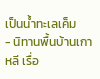เป็นน้ำทะเลเค็ม
- นิทานพื้นบ้านเกาหลี เรื่อ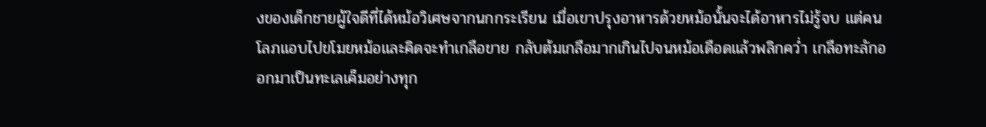งของเด็กชายผู้ใจดีที่ได้หม้อวิเศษจากนกกระเรียน เมื่อเขาปรุงอาหารด้วยหม้อนั้นจะได้อาหารไม่รู้จบ แต่คนโลภแอบไปขโมยหม้อและคิดจะทำเกลือขาย กลับต้มเกลือมากเกินไปจนหม้อเดือดแล้วพลิกคว่ำ เกลือทะลักออกมาเป็นทะเลเค็มอย่างทุก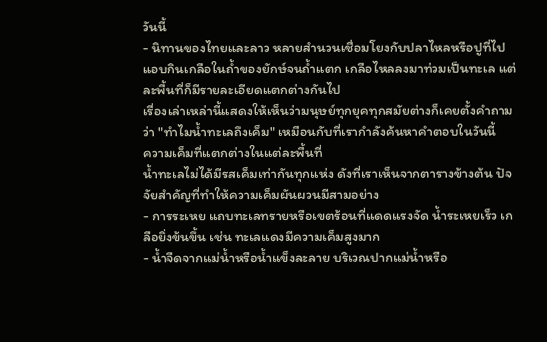วันนี้
- นิทานของไทยและลาว หลายสำนวนเชื่อมโยงกับปลาไหลหรือปูที่ไปแอบกินเกลือในถ้ำของยักษ์จนถ้ำแตก เกลือไหลลงมาท่วมเป็นทะเล แต่ละพื้นที่ก็มีรายละเอียดแตกต่างกันไป
เรื่องเล่าเหล่านี้แสดงให้เห็นว่ามนุษย์ทุกยุคทุกสมัยต่างก็เคยตั้งคำถามว่า "ทำไมน้ำทะเลถึงเค็ม" เหมือนกับที่เรากำลังค้นหาคำตอบในวันนี้
ความเค็มที่แตกต่างในแต่ละพื้นที่
น้ำทะเลไม่ได้มีรสเค็มเท่ากันทุกแห่ง ดังที่เราเห็นจากตารางข้างต้น ปัจจัยสำคัญที่ทำให้ความเค็มผันผวนมีสามอย่าง
- การระเหย แถบทะเลทรายหรือเขตร้อนที่แดดแรงจัด น้ำระเหยเร็ว เกลือยิ่งข้นขึ้น เช่น ทะเลแดงมีความเค็มสูงมาก
- น้ำจืดจากแม่น้ำหรือน้ำแข็งละลาย บริเวณปากแม่น้ำหรือ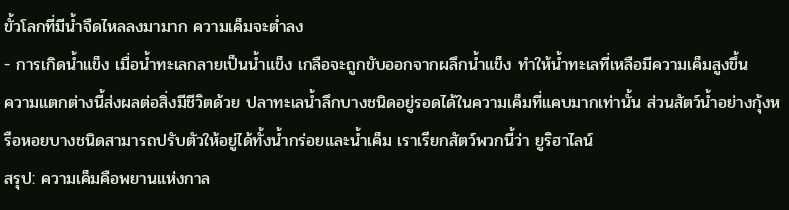ขั้วโลกที่มีน้ำจืดไหลลงมามาก ความเค็มจะต่ำลง
- การเกิดน้ำแข็ง เมื่อน้ำทะเลกลายเป็นน้ำแข็ง เกลือจะถูกขับออกจากผลึกน้ำแข็ง ทำให้น้ำทะเลที่เหลือมีความเค็มสูงขึ้น
ความแตกต่างนี้ส่งผลต่อสิ่งมีชีวิตด้วย ปลาทะเลน้ำลึกบางชนิดอยู่รอดได้ในความเค็มที่แคบมากเท่านั้น ส่วนสัตว์น้ำอย่างกุ้งหรือหอยบางชนิดสามารถปรับตัวให้อยู่ได้ทั้งน้ำกร่อยและน้ำเค็ม เราเรียกสัตว์พวกนี้ว่า ยูริฮาไลน์
สรุป: ความเค็มคือพยานแห่งกาล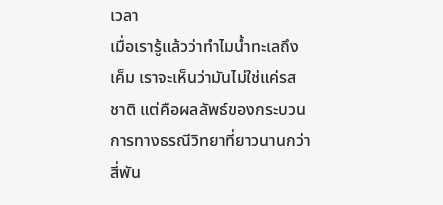เวลา
เมื่อเรารู้แล้วว่าทำไมน้ำทะเลถึงเค็ม เราจะเห็นว่ามันไม่ใช่แค่รสชาติ แต่คือผลลัพธ์ของกระบวนการทางธรณีวิทยาที่ยาวนานกว่าสี่พัน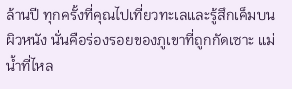ล้านปี ทุกครั้งที่คุณไปเที่ยวทะเลและรู้สึกเค็มบนผิวหนัง นั่นคือร่องรอยของภูเขาที่ถูกกัดเซาะ แม่น้ำที่ไหล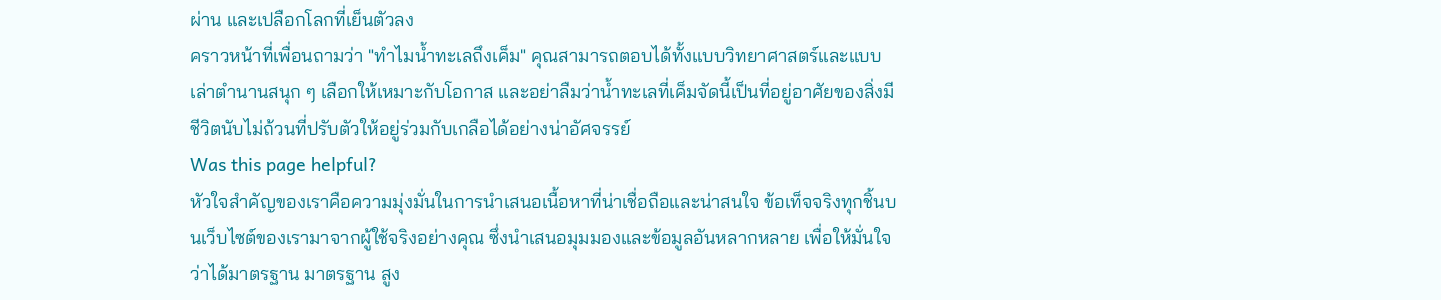ผ่าน และเปลือกโลกที่เย็นตัวลง
คราวหน้าที่เพื่อนถามว่า "ทำไมน้ำทะเลถึงเค็ม" คุณสามารถตอบได้ทั้งแบบวิทยาศาสตร์และแบบเล่าตำนานสนุก ๆ เลือกให้เหมาะกับโอกาส และอย่าลืมว่าน้ำทะเลที่เค็มจัดนี้เป็นที่อยู่อาศัยของสิ่งมีชีวิตนับไม่ถ้วนที่ปรับตัวให้อยู่ร่วมกับเกลือได้อย่างน่าอัศจรรย์
Was this page helpful?
หัวใจสำคัญของเราคือความมุ่งมั่นในการนำเสนอเนื้อหาที่น่าเชื่อถือและน่าสนใจ ข้อเท็จจริงทุกชิ้นบนเว็บไซต์ของเรามาจากผู้ใช้จริงอย่างคุณ ซึ่งนำเสนอมุมมองและข้อมูลอันหลากหลาย เพื่อให้มั่นใจว่าได้มาตรฐาน มาตรฐาน สูง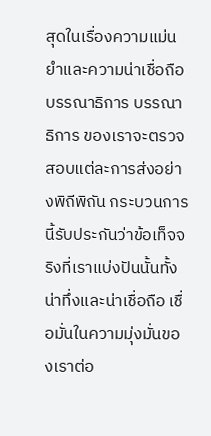สุดในเรื่องความแม่นยำและความน่าเชื่อถือ บรรณาธิการ บรรณาธิการ ของเราจะตรวจสอบแต่ละการส่งอย่างพิถีพิถัน กระบวนการนี้รับประกันว่าข้อเท็จจริงที่เราแบ่งปันนั้นทั้งน่าทึ่งและน่าเชื่อถือ เชื่อมั่นในความมุ่งมั่นของเราต่อ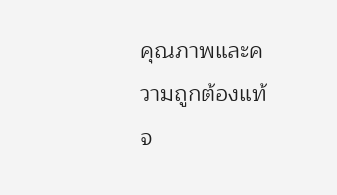คุณภาพและความถูกต้องแท้จ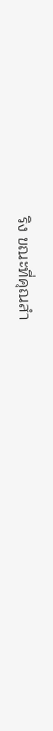ริง ขณะที่คุณสำ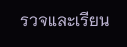รวจและเรียน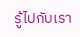รู้ไปกับเรา